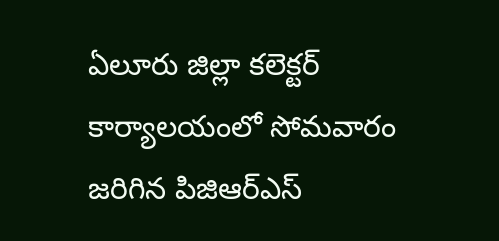ఏలూరు జిల్లా కలెక్టర్ కార్యాలయంలో సోమవారం జరిగిన పిజిఆర్ఎస్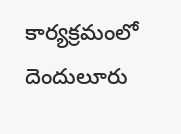కార్యక్రమంలో దెందులూరు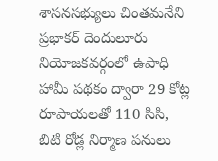శాసనసభ్యులు చింతమనేని ప్రభాకర్ దెందులూరు నియోజకవర్గంలో ఉపాధి హామీ పథకం ద్వారా 29 కోట్ల రూపాయలతో 110 సిసి, బిటి రోడ్ల నిర్మాణ పనులు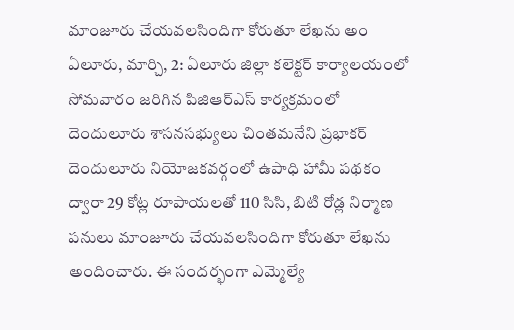మాంజూరు చేయవలసిందిగా కోరుతూ లేఖను అం
ఏలూరు, మార్చి, 2: ఏలూరు జిల్లా కలెక్టర్ కార్యాలయంలో సోమవారం జరిగిన పిజిఆర్ఎస్ కార్యక్రమంలో దెందులూరు శాసనసభ్యులు చింతమనేని ప్రభాకర్ దెందులూరు నియోజకవర్గంలో ఉపాధి హామీ పథకం ద్వారా 29 కోట్ల రూపాయలతో 110 సిసి, బిటి రోడ్ల నిర్మాణ పనులు మాంజూరు చేయవలసిందిగా కోరుతూ లేఖను అందించారు. ఈ సందర్భంగా ఎమ్మెల్యే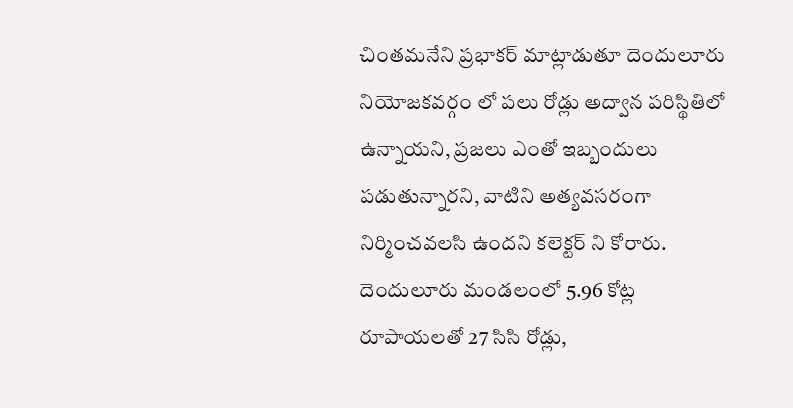చింతమనేని ప్రభాకర్ మాట్లాడుతూ దెందులూరు నియోజకవర్గం లో పలు రోడ్లు అద్వాన పరిస్థితిలో ఉన్నాయని, ప్రజలు ఎంతో ఇబ్బందులు పడుతున్నారని, వాటిని అత్యవసరంగా నిర్మించవలసి ఉందని కలెక్టర్ ని కోరారు. దెందులూరు మండలంలో 5.96 కోట్ల రూపాయలతో 27 సిసి రోడ్లు,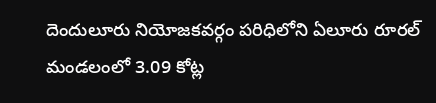దెందులూరు నియోజకవర్గం పరిధిలోని ఏలూరు రూరల్ మండలంలో 3.09 కోట్ల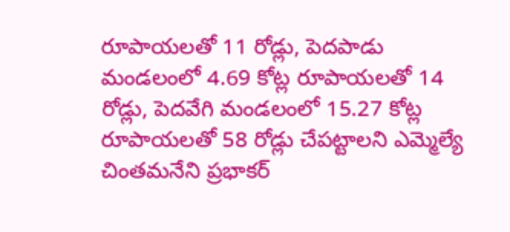రూపాయలతో 11 రోడ్లు, పెదపాడు మండలంలో 4.69 కోట్ల రూపాయలతో 14 రోడ్లు, పెదవేగి మండలంలో 15.27 కోట్ల రూపాయలతో 58 రోడ్లు చేపట్టాలని ఎమ్మెల్యే చింతమనేని ప్రభాకర్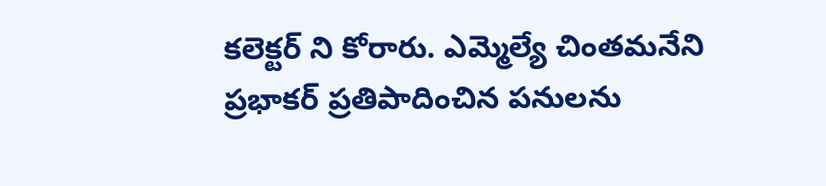కలెక్టర్ ని కోరారు. ఎమ్మెల్యే చింతమనేని ప్రభాకర్ ప్రతిపాదించిన పనులను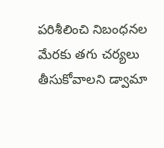పరిశీలించి నిబంధనల మేరకు తగు చర్యలు తీసుకోవాలని డ్వామా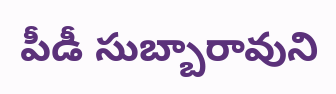పీడీ సుబ్బారావుని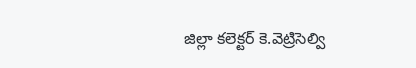జిల్లా కలెక్టర్ కె.వెట్రిసెల్వి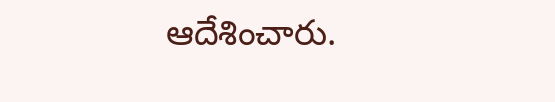ఆదేశించారు.